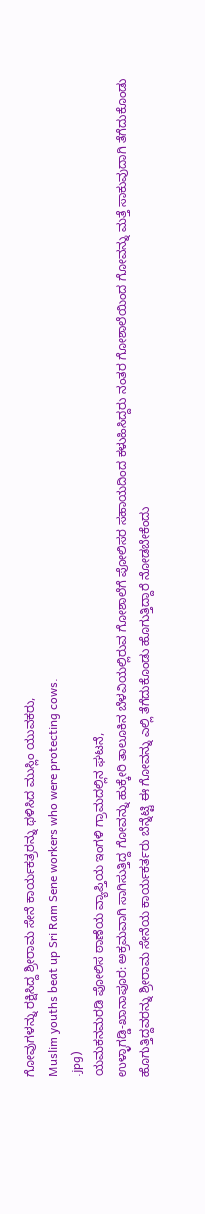ಗೋವುಗಳನ್ನು ರಕ್ಷಿಸಿದ್ದ ಶ್ರೀರಾಮ ಸೇನೆ ಕಾರ್ಯಕತ್ರರನ್ನು ಥಳಿಸಿದ ಮುಸ್ಲಿಂ ಯುವಕರು,
Muslim youths beat up Sri Ram Sene workers who were protecting cows.
.jpg)
ಯಮಕನಮರಡಿ ಪೋಲಿಸ ಠಾಣೆಯ ವ್ಯಾಪ್ತಿಯ ಇಂಗಳಿ ಗ್ರಾಮದಲ್ಲಿನ ಘಟನೆ,
ಉಳ್ಳಾಗಡ್ಡಿ-ಖಾನಾಪೂರ: ಅಕ್ರಮವಾಗಿ ಸಾಗಿಸುತ್ತಿದ್ದ ಗೋವನ್ನು ಹುಕ್ಕೇರಿ ತಾಲೂಕಿನ ಬೆಳವಿಯಲ್ಲಿರುವ ಗೋಶಾಲೆಗೆ ಪೋಲಿಸರ ಸಹಾಯದಿಂದ ಕಳುಹಿಸಿದ್ದರು ನಂತರ ಗೋಶಾಲೆಯಿಂದ ಗೋವನ್ನು ಮತ್ತೆ ಸಾಕುವುದಾಗಿ ತೆಗೆದುಕೊಂಡು ಹೊಗುತ್ತಿದ್ದವರನ್ನು ಶ್ರೀರಾಮ ಸೇನೆಯ ಕಾರ್ಯಕರ್ತರು ಬೆನ್ನೆಟ್ಟಿ ಈ ಗೋವನ್ನು ಎಲ್ಲಿ ತೆಗೆದುಕೊಂಡು ಹೊಗುತ್ತಿದ್ದಾರೆ ನೋಡಬೇಕೆಂದು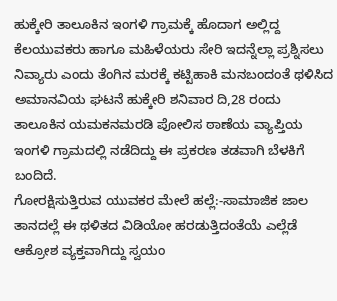ಹುಕ್ಕೇರಿ ತಾಲೂಕಿನ ಇಂಗಳಿ ಗ್ರಾಮಕ್ಕೆ ಹೊದಾಗ ಅಲ್ಲಿದ್ದ ಕೆಲಯುವಕರು ಹಾಗೂ ಮಹಿಳೆಯರು ಸೇರಿ ಇದನ್ನೆಲ್ಲಾ ಪ್ರಶ್ನಿಸಲು ನಿವ್ಯಾರು ಎಂದು ತೆಂಗಿನ ಮರಕ್ಕೆ ಕಟ್ಟಿಹಾಕಿ ಮನಬಂದಂತೆ ಥಳಿಸಿದ ಅಮಾನವಿಯ ಘಟನೆ ಹುಕ್ಕೇರಿ ಶನಿವಾರ ದಿ,28 ರಂದು ತಾಲೂಕಿನ ಯಮಕನಮರಡಿ ಪೋಲಿಸ ಠಾಣೆಯ ವ್ಯಾಪ್ತಿಯ ಇಂಗಳಿ ಗ್ರಾಮದಲ್ಲಿ ನಡೆದಿದ್ದು ಈ ಪ್ರಕರಣ ತಡವಾಗಿ ಬೆಳಕಿಗೆ ಬಂದಿದೆ.
ಗೋರಕ್ಷಿಸುತ್ತಿರುವ ಯುವಕರ ಮೇಲೆ ಹಲ್ಲೆ:-ಸಾಮಾಜಿಕ ಜಾಲ ತಾನದಲ್ಲೆ ಈ ಥಳಿತದ ವಿಡಿಯೋ ಹರಡುತ್ತಿದಂತೆಯೆ ಎಲ್ಲೆಡೆ ಆಕ್ರೋಶ ವ್ಯಕ್ತವಾಗಿದ್ದು ಸ್ವಯಂ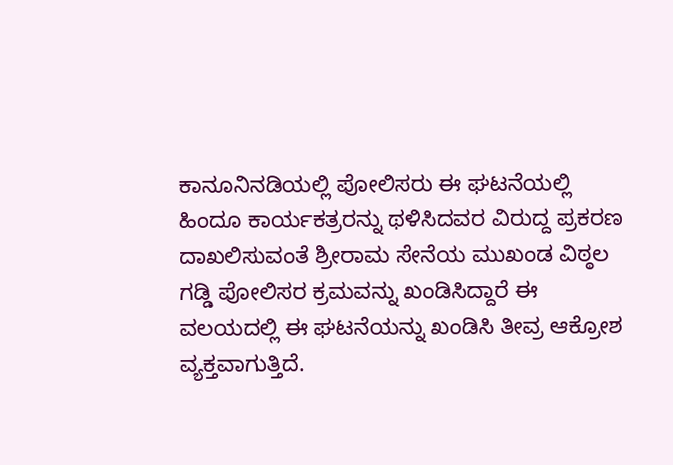ಕಾನೂನಿನಡಿಯಲ್ಲಿ ಪೋಲಿಸರು ಈ ಘಟನೆಯಲ್ಲಿ ಹಿಂದೂ ಕಾರ್ಯಕತ್ರರನ್ನು ಥಳಿಸಿದವರ ವಿರುದ್ದ ಪ್ರಕರಣ ದಾಖಲಿಸುವಂತೆ ಶ್ರೀರಾಮ ಸೇನೆಯ ಮುಖಂಡ ವಿಠ್ಠಲ ಗಡ್ಡಿ ಪೋಲಿಸರ ಕ್ರಮವನ್ನು ಖಂಡಿಸಿದ್ದಾರೆ ಈ ವಲಯದಲ್ಲಿ ಈ ಘಟನೆಯನ್ನು ಖಂಡಿಸಿ ತೀವ್ರ ಆಕ್ರೋಶ ವ್ಯಕ್ತವಾಗುತ್ತಿದೆ.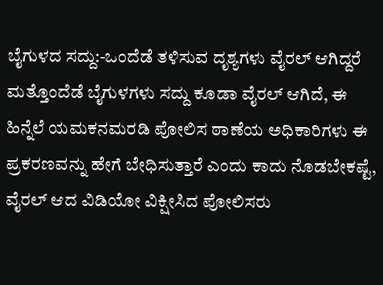ಬೈಗುಳದ ಸದ್ದು:-ಒಂದೆಡೆ ತಳಿಸುವ ದೃಶ್ಯಗಳು ವೈರಲ್ ಆಗಿದ್ದರೆ ಮತ್ತೊಂದೆಡೆ ಬೈಗುಳಗಳು ಸದ್ದು ಕೂಡಾ ವೈರಲ್ ಆಗಿದೆ, ಈ ಹಿನ್ನೆಲೆ ಯಮಕನಮರಡಿ ಪೋಲಿಸ ಠಾಣೆಯ ಅಧಿಕಾರಿಗಳು ಈ ಪ್ರಕರಣವನ್ನು ಹೇಗೆ ಬೇಧಿಸುತ್ತಾರೆ ಎಂದು ಕಾದು ನೊಡಬೇಕಷ್ಟೆ,
ವೈರಲ್ ಆದ ವಿಡಿಯೋ ವಿಕ್ಷೀಸಿದ ಪೋಲಿಸರು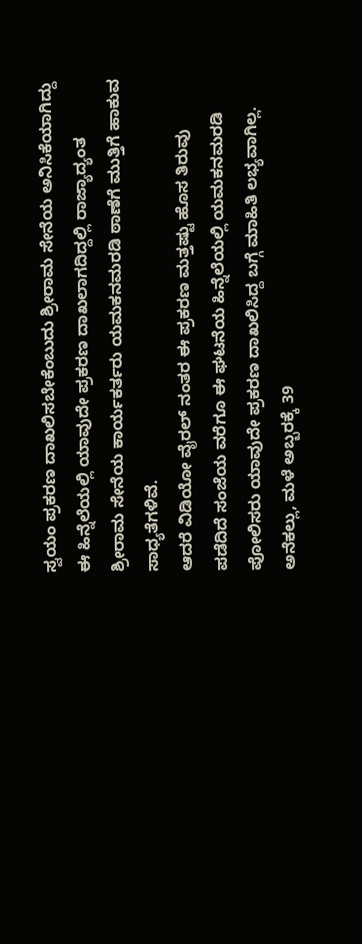ಸ್ವಯಂ ಪ್ರಕರಣ ದಾಖಲಿಸಬೇಕೆಂಬುದು ಶ್ರೀರಾಮ ಸೇನೆಯ ಅನಿಸಿಕೆಯಾಗಿದ್ದು ಈ ಹಿನ್ನೆಲೆಯಲ್ಲಿ ಯಾವುದೇ ಪ್ರಕರಣ ದಾಖಲಾಗದಿದ್ದಲ್ಲಿ ರಾಜ್ಯಾದ್ಯಂತ ಶ್ರೀರಾಮ ಸೇನೆಯ ಕಾರ್ಯಕರ್ತರು ಯಮಕನಮರಡಿ ಠಾಣೆಗೆ ಮುತ್ತಿಗೆ ಹಾಕುವ ಸಾಧ್ಯತೆಗಳಿವೆ.
ಆದರೆ ವಿಡಿಯೋ ವೈರಲ್ ನಂತರ ಈ ಪ್ರಕರಣ ಮತ್ತಷ್ಟು ಹೊಸ ತಿರುವು ಪಡೆದಿದೆ ಸಂಜೆಯ ವರೆಗೂ ಈ ಘಟನೆಯ ಹಿನ್ನೆಲೆಯಲ್ಲಿ ಯಮಕನಮರಡಿ ಪೋಲಿಸರು ಯಾವುದೇ ಪ್ರಕರಣ ದಾಖಲಿಸಿದ್ದ ಬಗ್ಗೆ ಮಾಹಿತಿ ಲಭ್ಯವಾಗಿಲ್ಲ.
ಅನೆಕಲ್ಲು, ಮಳೆ ಅಬ್ಬರಕ್ಕೆ 39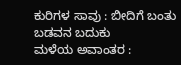ಕುರಿಗಳ ಸಾವು : ಬೀದಿಗೆ ಬಂತು ಬಡವನ ಬದುಕು
ಮಳೆಯ ಅವಾಂತರ :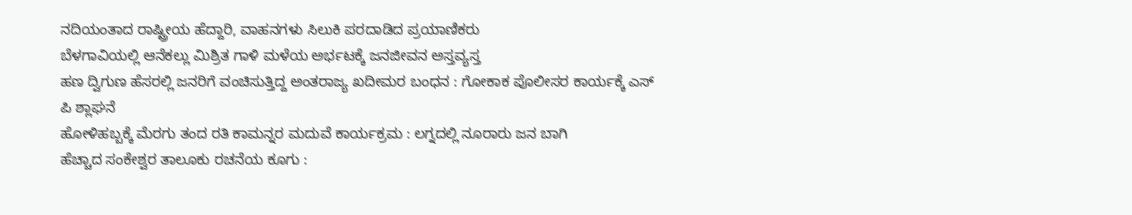ನದಿಯಂತಾದ ರಾಷ್ಟ್ರೀಯ ಹೆದ್ದಾರಿ, ವಾಹನಗಳು ಸಿಲುಕಿ ಪರದಾಡಿದ ಪ್ರಯಾಣಿಕರು
ಬೆಳಗಾವಿಯಲ್ಲಿ ಆನೆಕಲ್ಲು ಮಿಶ್ರಿತ ಗಾಳಿ ಮಳೆಯ ಅರ್ಭಟಕ್ಕೆ ಜನಜೀವನ ಅಸ್ತವ್ಯಸ್ತ
ಹಣ ದ್ವಿಗುಣ ಹೆಸರಲ್ಲಿ ಜನರಿಗೆ ವಂಚಿಸುತ್ತಿದ್ದ ಅಂತರಾಜ್ಯ ಖದೀಮರ ಬಂಧನ : ಗೋಕಾಕ ಪೊಲೀಸರ ಕಾರ್ಯಕ್ಕೆ ಎಸ್ ಪಿ ಶ್ಲಾಘನೆ
ಹೋಳಿಹಬ್ಬಕ್ಕೆ ಮೆರಗು ತಂದ ರತಿ ಕಾಮನ್ನರ ಮದುವೆ ಕಾರ್ಯಕ್ರಮ : ಲಗ್ನದಲ್ಲಿ ನೂರಾರು ಜನ ಬಾಗಿ
ಹೆಚ್ಚಾದ ಸಂಕೇಶ್ವರ ತಾಲೂಕು ರಚನೆಯ ಕೂಗು :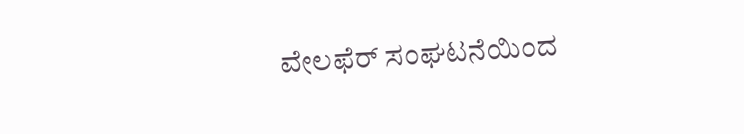ವೇಲಫೆರ್ ಸಂಘಟನೆಯಿಂದ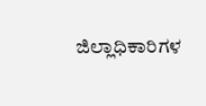ಜಿಲ್ಲಾಧಿಕಾರಿಗಳ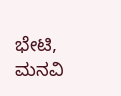ಭೇಟಿ, ಮನವಿ